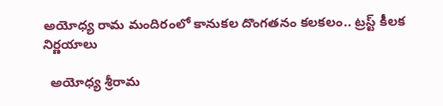అయోధ్య రామ మందిరంలో కానుకల దొంగతనం కలకలం.. ట్రస్ట్ కీలక నిర్ణయాలు

  అయోధ్య శ్రీరామ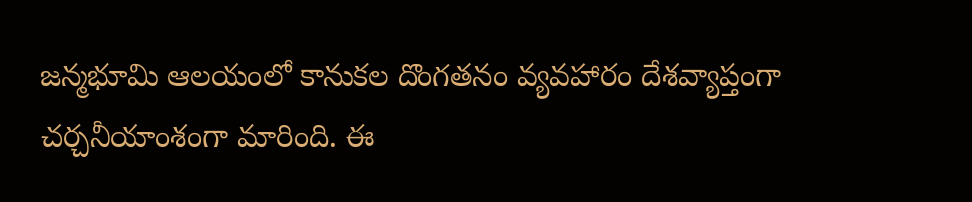జన్మభూమి ఆలయంలో కానుకల దొంగతనం వ్యవహారం దేశవ్యాప్తంగా చర్చనీయాంశంగా మారింది. ఈ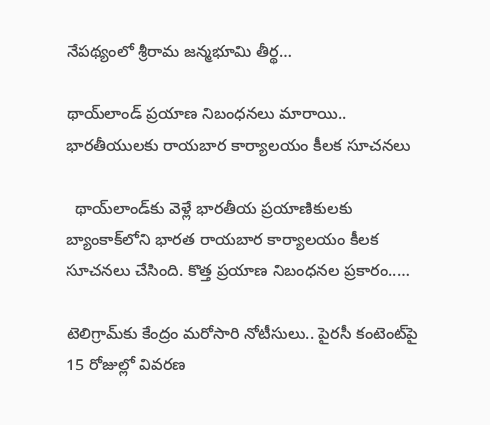నేపథ్యంలో శ్రీరామ జన్మభూమి తీర్థ…

థాయ్‌లాండ్ ప్రయాణ నిబంధనలు మారాయి.. భారతీయులకు రాయబార కార్యాలయం కీలక సూచనలు

  థాయ్‌లాండ్‌కు వెళ్లే భారతీయ ప్రయాణికులకు బ్యాంకాక్‌లోని భారత రాయబార కార్యాలయం కీలక సూచనలు చేసింది. కొత్త ప్రయాణ నిబంధనల ప్రకారం..…

టెలిగ్రామ్‌కు కేంద్రం మరోసారి నోటీసులు.. పైరసీ కంటెంట్‌పై 15 రోజుల్లో వివరణ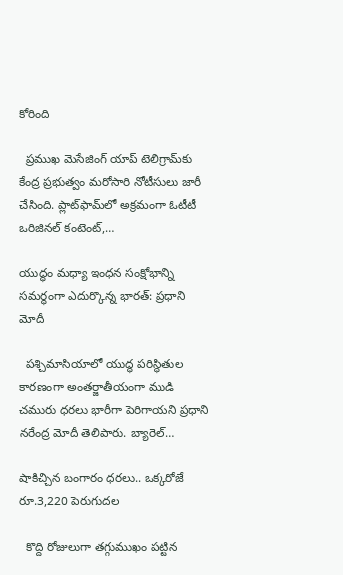కోరింది

  ప్రముఖ మెసేజింగ్ యాప్ టెలిగ్రామ్‌కు కేంద్ర ప్రభుత్వం మరోసారి నోటీసులు జారీ చేసింది. ప్లాట్‌ఫామ్‌లో అక్రమంగా ఓటీటీ ఒరిజినల్ కంటెంట్,…

యుద్ధం మధ్యా ఇంధన సంక్షోభాన్ని సమర్థంగా ఎదుర్కొన్న భారత్: ప్రధాని మోదీ

  పశ్చిమాసియాలో యుద్ధ పరిస్థితుల కారణంగా అంతర్జాతీయంగా ముడి చమురు ధరలు భారీగా పెరిగాయని ప్రధాని నరేంద్ర మోదీ తెలిపారు. బ్యారెల్…

షాకిచ్చిన బంగారం ధరలు.. ఒక్కరోజే రూ.3,220 పెరుగుదల

  కొద్ది రోజులుగా తగ్గుముఖం పట్టిన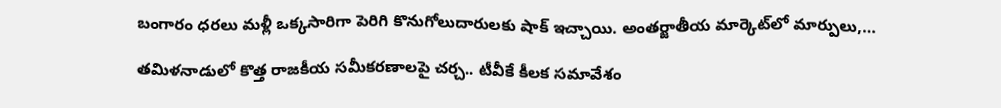బంగారం ధరలు మళ్లీ ఒక్కసారిగా పెరిగి కొనుగోలుదారులకు షాక్ ఇచ్చాయి. అంతర్జాతీయ మార్కెట్‌లో మార్పులు,…

తమిళనాడులో కొత్త రాజకీయ సమీకరణాలపై చర్చ.. టీవీకే కీలక సమావేశం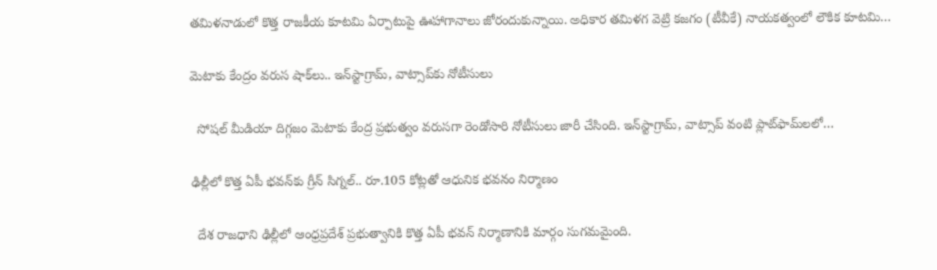తమిళనాడులో కొత్త రాజకీయ కూటమి ఏర్పాటుపై ఊహాగానాలు జోరందుకున్నాయి. అధికార తమిళగ వెట్రి కజగం (టీవీకే) నాయకత్వంలో లౌకిక కూటమి…

మెటాకు కేంద్రం వరుస షాక్‌లు.. ఇన్‌స్టాగ్రామ్, వాట్సాప్‌కు నోటీసులు

  సోషల్ మీడియా దిగ్గజం మెటాకు కేంద్ర ప్రభుత్వం వరుసగా రెండోసారి నోటీసులు జారీ చేసింది. ఇన్‌స్టాగ్రామ్, వాట్సాప్ వంటి ప్లాట్‌ఫామ్‌లలో…

ఢిల్లీలో కొత్త ఏపీ భవన్‌కు గ్రీన్ సిగ్నల్.. రూ.105 కోట్లతో ఆధునిక భవనం నిర్మాణం

  దేశ రాజధాని ఢిల్లీలో ఆంధ్రప్రదేశ్ ప్రభుత్వానికి కొత్త ఏపీ భవన్ నిర్మాణానికి మార్గం సుగమమైంది.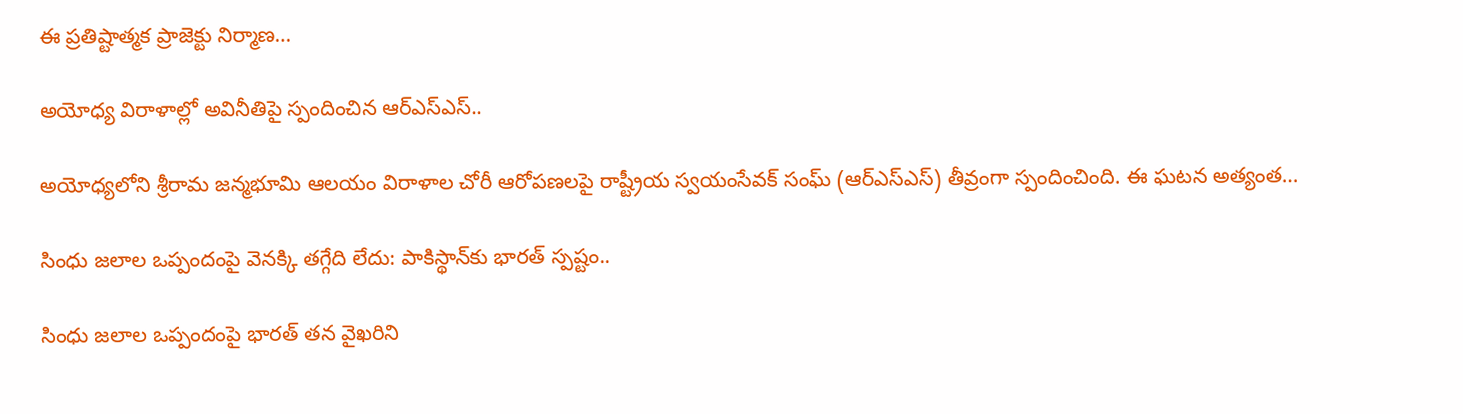ఈ ప్రతిష్టాత్మక ప్రాజెక్టు నిర్మాణ…

అయోధ్య విరాళాల్లో అవినీతిపై స్పందించిన ఆర్ఎస్ఎస్..

అయోధ్యలోని శ్రీరామ జన్మభూమి ఆలయం విరాళాల చోరీ ఆరోపణలపై రాష్ట్రీయ స్వయంసేవక్ సంఘ్ (ఆర్ఎస్ఎస్) తీవ్రంగా స్పందించింది. ఈ ఘటన అత్యంత…

సింధు జలాల ఒప్పందంపై వెనక్కి తగ్గేది లేదు: పాకిస్థాన్‌‍కు భారత్ స్పష్టం..

సింధు జలాల ఒప్పందంపై భారత్ తన వైఖరిని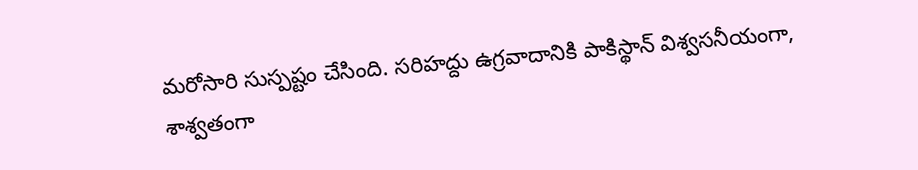మరోసారి సుస్పష్టం చేసింది. సరిహద్దు ఉగ్రవాదానికి పాకిస్థాన్ విశ్వసనీయంగా, శాశ్వతంగా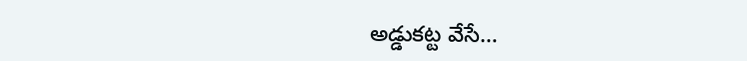అడ్డుకట్ట వేసే…